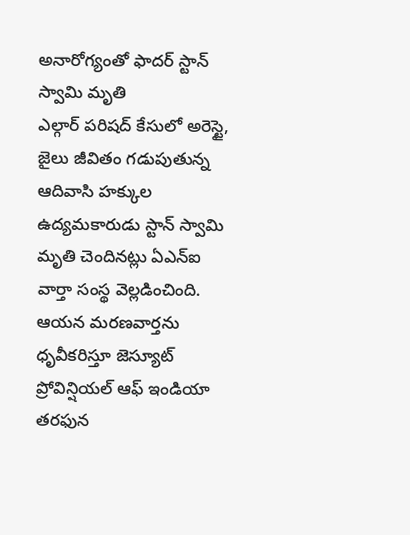అనారోగ్యంతో ఫాదర్ స్టాన్ స్వామి మృతి
ఎల్గార్ పరిషద్ కేసులో అరెస్టై, జైలు జీవితం గడుపుతున్న ఆదివాసి హక్కుల ఉద్యమకారుడు స్టాన్ స్వామి మృతి చెందినట్లు ఏఎన్ఐ వార్తా సంస్థ వెల్లడించింది.
ఆయన మరణవార్తను ధృవీకరిస్తూ జెస్యూట్ ప్రోవిన్షియల్ ఆఫ్ ఇండియా తరఫున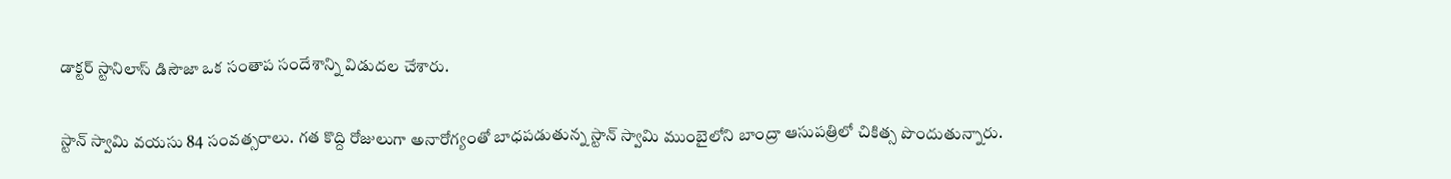డాక్టర్ స్టానిలాస్ డిసౌజా ఒక సంతాప సందేశాన్ని విడుదల చేశారు.

స్టాన్ స్వామి వయసు 84 సంవత్సరాలు. గత కొద్ది రోజులుగా అనారోగ్యంతో బాధపడుతున్న స్టాన్ స్వామి ముంబైలోని బాంద్రా ఆసుపత్రిలో చికిత్స పొందుతున్నారు.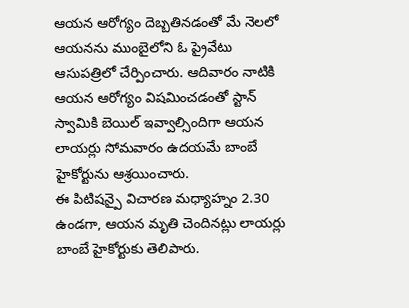ఆయన ఆరోగ్యం దెబ్బతినడంతో మే నెలలో ఆయనను ముంబైలోని ఓ ప్రైవేటు ఆసుపత్రిలో చేర్పించారు. ఆదివారం నాటికి ఆయన ఆరోగ్యం విషమించడంతో స్టాన్ స్వామికి బెయిల్ ఇవ్వాల్సిందిగా ఆయన లాయర్లు సోమవారం ఉదయమే బాంబే హైకోర్టును ఆశ్రయించారు.
ఈ పిటిషన్పై విచారణ మధ్యాహ్నం 2.30 ఉండగా, ఆయన మృతి చెందినట్లు లాయర్లు బాంబే హైకోర్టుకు తెలిపారు.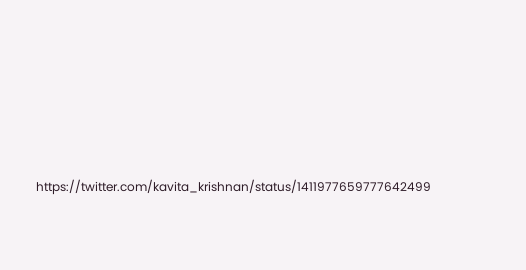https://twitter.com/kavita_krishnan/status/1411977659777642499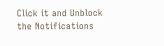Click it and Unblock the Notifications